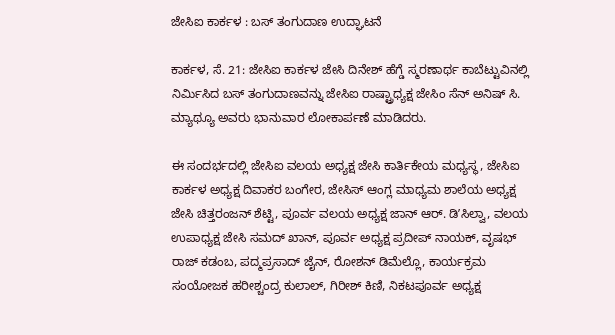ಜೇಸಿಐ ಕಾರ್ಕಳ : ಬಸ್‌ ತಂಗುದಾಣ ಉದ್ಘಾಟನೆ

ಕಾರ್ಕಳ, ಸೆ. 21: ಜೇಸಿಐ ಕಾರ್ಕಳ ಜೇಸಿ ದಿನೇಶ್‌ ಹೆಗ್ಡೆ ಸ್ಮರಣಾರ್ಥ ಕಾಬೆಟ್ಟುವಿನಲ್ಲಿ ನಿರ್ಮಿಸಿದ ಬಸ್‌ ತಂಗುದಾಣವನ್ನು ಜೇಸಿಐ ರಾಷ್ಟ್ರಾಧ್ಯಕ್ಷ ಜೇಸಿಂ ಸೆನ್‌ ಅನಿಷ್‌ ಸಿ. ಮ್ಯಾಥ್ಯೂ ಅವರು ಭಾನುವಾರ ಲೋಕಾರ್ಪಣೆ ಮಾಡಿದರು.

ಈ ಸಂದರ್ಭದಲ್ಲಿ ಜೇಸಿಐ ವಲಯ ಅಧ್ಯಕ್ಷ ಜೇಸಿ ಕಾರ್ತಿಕೇಯ ಮಧ್ಯಸ್ಥ, ಜೇಸಿಐ ಕಾರ್ಕಳ ಅಧ್ಯಕ್ಷ ದಿವಾಕರ ಬಂಗೇರ, ಜೇಸಿಸ್‌ ಆಂಗ್ಲ ಮಾಧ್ಯಮ ಶಾಲೆಯ ಅಧ್ಯಕ್ಷ ಜೇಸಿ ಚಿತ್ತರಂಜನ್‌ ಶೆಟ್ಟಿ, ಪೂರ್ವ ವಲಯ ಅಧ್ಯಕ್ಷ ಜಾನ್‌ ಆರ್. ಡಿʼಸಿಲ್ವಾ, ವಲಯ ಉಪಾಧ್ಯಕ್ಷ ಜೇಸಿ ಸಮದ್‌ ಖಾನ್‌, ಪೂರ್ವ ಅಧ್ಯಕ್ಷ ಪ್ರದೀಪ್‌ ನಾಯಕ್‌, ವೃಷಭ್‌ ರಾಜ್‌ ಕಡಂಬ, ಪದ್ಮಪ್ರಸಾದ್‌ ಜೈನ್‌, ರೋಶನ್‌ ಡಿಮೆಲ್ಲೊ, ಕಾರ್ಯಕ್ರಮ ಸಂಯೋಜಕ ಹರೀಶ್ಚಂದ್ರ ಕುಲಾಲ್‌, ಗಿರೀಶ್‌ ಕಿಣಿ, ನಿಕಟಪೂರ್ವ ಅಧ್ಯಕ್ಷ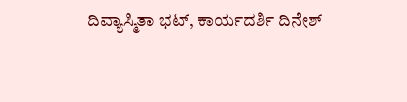ದಿವ್ಯಾಸ್ಮಿತಾ ಭಟ್, ಕಾರ್ಯದರ್ಶಿ ದಿನೇಶ್‌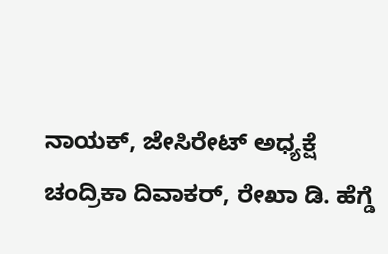ನಾಯಕ್‌, ಜೇಸಿರೇಟ್‌ ಅಧ್ಯಕ್ಷೆ ಚಂದ್ರಿಕಾ ದಿವಾಕರ್‌, ರೇಖಾ ಡಿ. ಹೆಗ್ಡೆ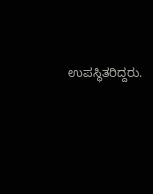ಉಪಸ್ಥಿತರಿದ್ದರು.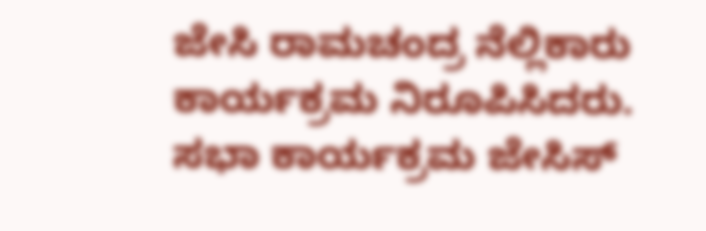ಜೇಸಿ ರಾಮಚಂದ್ರ ನೆಲ್ಲಿಕಾರು ಕಾರ್ಯಕ್ರಮ ನಿರೂಪಿಸಿದರು. ಸಭಾ ಕಾರ್ಯಕ್ರಮ ಜೇಸಿಸ್‌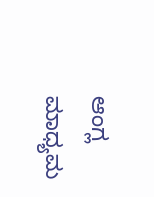ಆಂಗ್ಲ ಮಾಧ್ಯಮ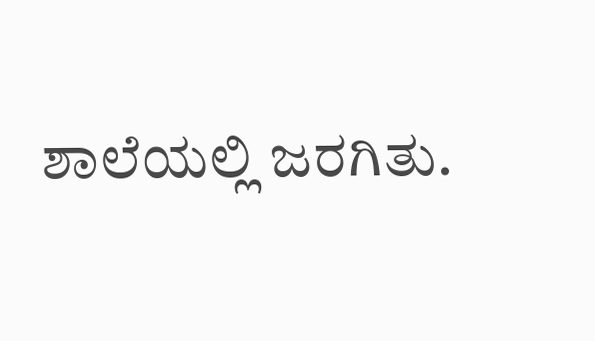ಶಾಲೆಯಲ್ಲಿ ಜರಗಿತು.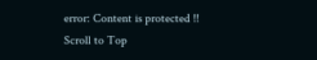error: Content is protected !!
Scroll to Top